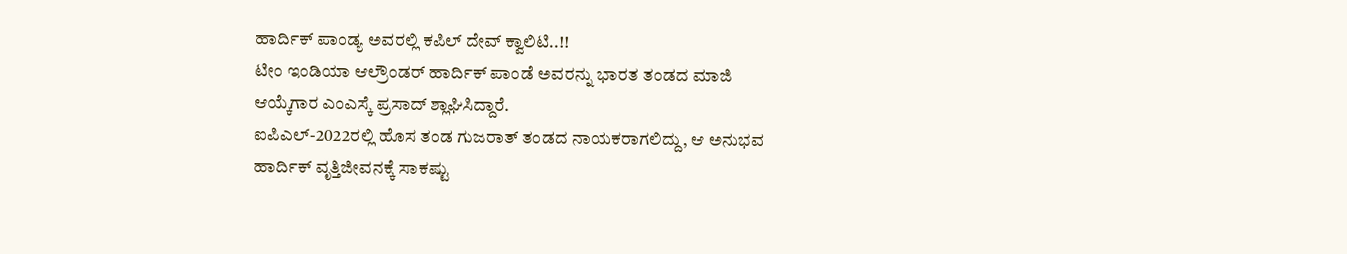ಹಾರ್ದಿಕ್ ಪಾಂಡ್ಯ ಅವರಲ್ಲಿ ಕಪಿಲ್ ದೇವ್ ಕ್ವಾಲಿಟಿ..!!
ಟೀಂ ಇಂಡಿಯಾ ಆಲ್ರೌಂಡರ್ ಹಾರ್ದಿಕ್ ಪಾಂಡೆ ಅವರನ್ನು ಭಾರತ ತಂಡದ ಮಾಜಿ ಆಯ್ಕೆಗಾರ ಎಂಎಸ್ಕೆ ಪ್ರಸಾದ್ ಶ್ಲಾಘಿಸಿದ್ದಾರೆ.
ಐಪಿಎಲ್-2022ರಲ್ಲಿ ಹೊಸ ತಂಡ ಗುಜರಾತ್ ತಂಡದ ನಾಯಕರಾಗಲಿದ್ದು, ಆ ಅನುಭವ ಹಾರ್ದಿಕ್ ವೃತ್ತಿಜೀವನಕ್ಕೆ ಸಾಕಷ್ಟು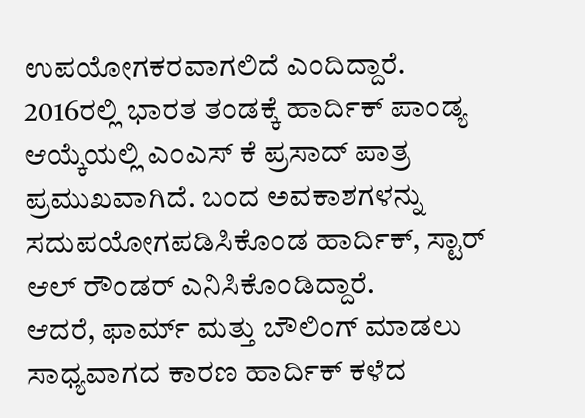ಉಪಯೋಗಕರವಾಗಲಿದೆ ಎಂದಿದ್ದಾರೆ.
2016ರಲ್ಲಿ ಭಾರತ ತಂಡಕ್ಕೆ ಹಾರ್ದಿಕ್ ಪಾಂಡ್ಯ ಆಯ್ಕೆಯಲ್ಲಿ ಎಂಎಸ್ ಕೆ ಪ್ರಸಾದ್ ಪಾತ್ರ ಪ್ರಮುಖವಾಗಿದೆ. ಬಂದ ಅವಕಾಶಗಳನ್ನು ಸದುಪಯೋಗಪಡಿಸಿಕೊಂಡ ಹಾರ್ದಿಕ್, ಸ್ಟಾರ್ ಆಲ್ ರೌಂಡರ್ ಎನಿಸಿಕೊಂಡಿದ್ದಾರೆ.
ಆದರೆ, ಫಾರ್ಮ್ ಮತ್ತು ಬೌಲಿಂಗ್ ಮಾಡಲು ಸಾಧ್ಯವಾಗದ ಕಾರಣ ಹಾರ್ದಿಕ್ ಕಳೆದ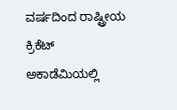ವರ್ಷದಿಂದ ರಾಷ್ಟ್ರೀಯ ಕ್ರಿಕೆಟ್ ಅಕಾಡೆಮಿಯಲ್ಲಿ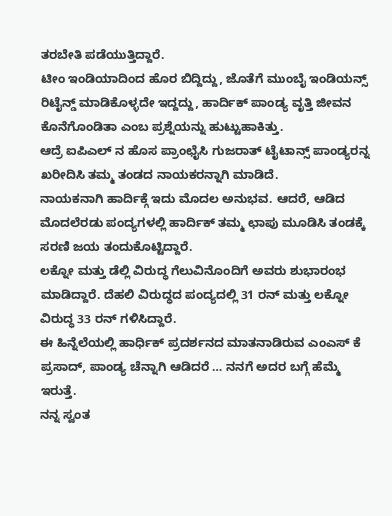ತರಬೇತಿ ಪಡೆಯುತ್ತಿದ್ದಾರೆ.
ಟೀಂ ಇಂಡಿಯಾದಿಂದ ಹೊರ ಬಿದ್ದಿದ್ದು, ಜೊತೆಗೆ ಮುಂಬೈ ಇಂಡಿಯನ್ಸ್ ರಿಟೈನ್ಡ್ ಮಾಡಿಕೊಳ್ಳದೇ ಇದ್ದದ್ದು, ಹಾರ್ದಿಕ್ ಪಾಂಡ್ಯ ವೃತ್ತಿ ಜೀವನ ಕೊನೆಗೊಂಡಿತಾ ಎಂಬ ಪ್ರಶ್ನೆಯನ್ನು ಹುಟ್ಟುಹಾಕಿತ್ತು.
ಆದ್ರೆ ಐಪಿಎಲ್ ನ ಹೊಸ ಪ್ರಾಂಛೈಸಿ ಗುಜರಾತ್ ಟೈಟಾನ್ಸ್ ಪಾಂಡ್ಯರನ್ನ ಖರೀದಿಸಿ ತಮ್ಮ ತಂಡದ ನಾಯಕರನ್ನಾಗಿ ಮಾಡಿದೆ.
ನಾಯಕನಾಗಿ ಹಾರ್ದಿಕ್ಗೆ ಇದು ಮೊದಲ ಅನುಭವ. ಆದರೆ, ಆಡಿದ ಮೊದಲೆರಡು ಪಂದ್ಯಗಳಲ್ಲಿ ಹಾರ್ದಿಕ್ ತಮ್ಮ ಛಾಪು ಮೂಡಿಸಿ ತಂಡಕ್ಕೆ ಸರಣಿ ಜಯ ತಂದುಕೊಟ್ಟಿದ್ದಾರೆ.
ಲಕ್ನೋ ಮತ್ತು ಡೆಲ್ಲಿ ವಿರುದ್ಧ ಗೆಲುವಿನೊಂದಿಗೆ ಅವರು ಶುಭಾರಂಭ ಮಾಡಿದ್ದಾರೆ. ದೆಹಲಿ ವಿರುದ್ಧದ ಪಂದ್ಯದಲ್ಲಿ 31 ರನ್ ಮತ್ತು ಲಕ್ನೋ ವಿರುದ್ಧ 33 ರನ್ ಗಳಿಸಿದ್ದಾರೆ.
ಈ ಹಿನ್ನೆಲೆಯಲ್ಲಿ ಹಾರ್ಧಿಕ್ ಪ್ರದರ್ಶನದ ಮಾತನಾಡಿರುವ ಎಂಎಸ್ ಕೆ ಪ್ರಸಾದ್, ಪಾಂಡ್ಯ ಚೆನ್ನಾಗಿ ಆಡಿದರೆ … ನನಗೆ ಅದರ ಬಗ್ಗೆ ಹೆಮ್ಮೆ ಇರುತ್ತೆ.
ನನ್ನ ಸ್ವಂತ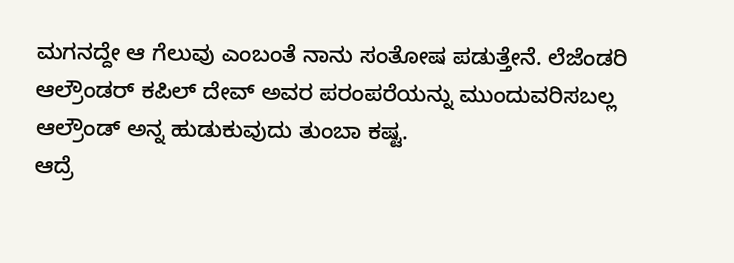ಮಗನದ್ದೇ ಆ ಗೆಲುವು ಎಂಬಂತೆ ನಾನು ಸಂತೋಷ ಪಡುತ್ತೇನೆ. ಲೆಜೆಂಡರಿ ಆಲ್ರೌಂಡರ್ ಕಪಿಲ್ ದೇವ್ ಅವರ ಪರಂಪರೆಯನ್ನು ಮುಂದುವರಿಸಬಲ್ಲ ಆಲ್ರೌಂಡ್ ಅನ್ನ ಹುಡುಕುವುದು ತುಂಬಾ ಕಷ್ಟ.
ಆದ್ರೆ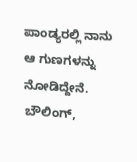ಪಾಂಡ್ಯರಲ್ಲಿ ನಾನು ಆ ಗುಣಗಳನ್ನು ನೋಡಿದ್ದೇನೆ. ಬೌಲಿಂಗ್,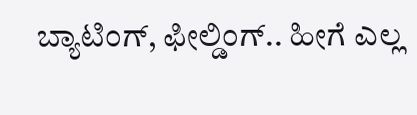ಬ್ಯಾಟಿಂಗ್, ಫೀಲ್ಡಿಂಗ್.. ಹೀಗೆ ಎಲ್ಲ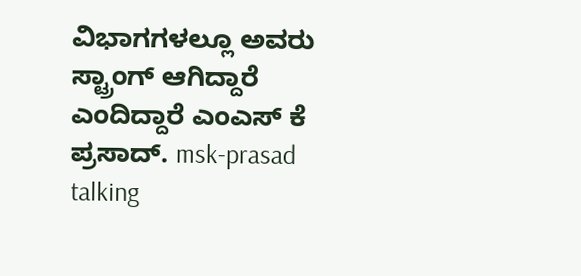ವಿಭಾಗಗಳಲ್ಲೂ ಅವರು ಸ್ಟ್ರಾಂಗ್ ಆಗಿದ್ದಾರೆ ಎಂದಿದ್ದಾರೆ ಎಂಎಸ್ ಕೆ ಪ್ರಸಾದ್. msk-prasad talking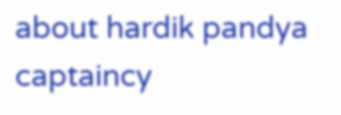about hardik pandya captaincy